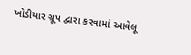ખોડીયાર ગ્રૂપ દ્વારા કરવામાં આવેલૂ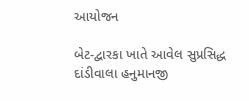આયોજન

બેટ-દ્વારકા ખાતે આવેલ સુપ્રસિદ્ધ દાંડીવાલા હનુમાનજી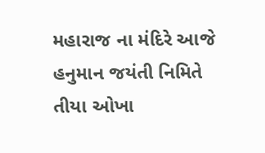મહારાજ ના મંદિરે આજે હનુમાન જયંતી નિમિતે  તીયા ઓખા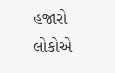હજારો લોકોએ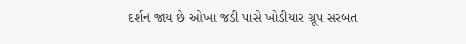દર્શન જાય છે ઓખા જડી પાસે ખોડીયાર ગ્રૂપ સરબત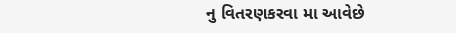નુ વિતરણકરવા મા આવેછે